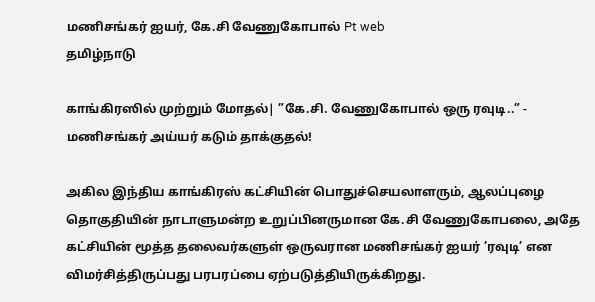மணிசங்கர் ஐயர், கே.சி வேணுகோபால் Pt web
தமிழ்நாடு

காங்கிரஸில் முற்றும் மோதல்| ”கே.சி. வேணுகோபால் ஒரு ரவுடி..” - மணிசங்கர் அய்யர் கடும் தாக்குதல்!

அகில இந்திய காங்கிரஸ் கட்சியின் பொதுச்செயலாளரும், ஆலப்புழை தொகுதியின் நாடாளுமன்ற உறுப்பினருமான கே.சி வேணுகோபலை, அதே கட்சியின் மூத்த தலைவர்களுள் ஒருவரான மணிசங்கர் ஐயர் ’ரவுடி’ என விமர்சித்திருப்பது பரபரப்பை ஏற்படுத்தியிருக்கிறது.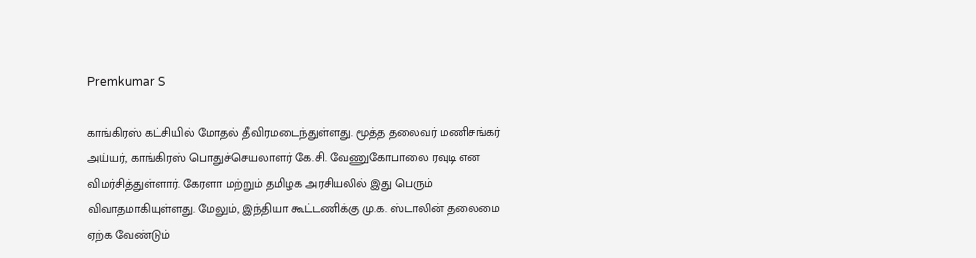Premkumar S

காங்கிரஸ் கட்சியில் மோதல் தீவிரமடைந்துள்ளது. மூத்த தலைவர் மணிசங்கர் அய்யர், காங்கிரஸ் பொதுச்செயலாளர் கே.சி. வேணுகோபாலை ரவுடி என விமர்சித்துள்ளார். கேரளா மற்றும் தமிழக அரசியலில் இது பெரும் விவாதமாகியுள்ளது. மேலும், இந்தியா கூட்டணிக்கு மு.க. ஸ்டாலின் தலைமை ஏற்க வேண்டும்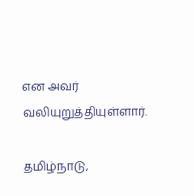என அவர் வலியுறுத்தியுள்ளார்.

தமிழ்நாடு,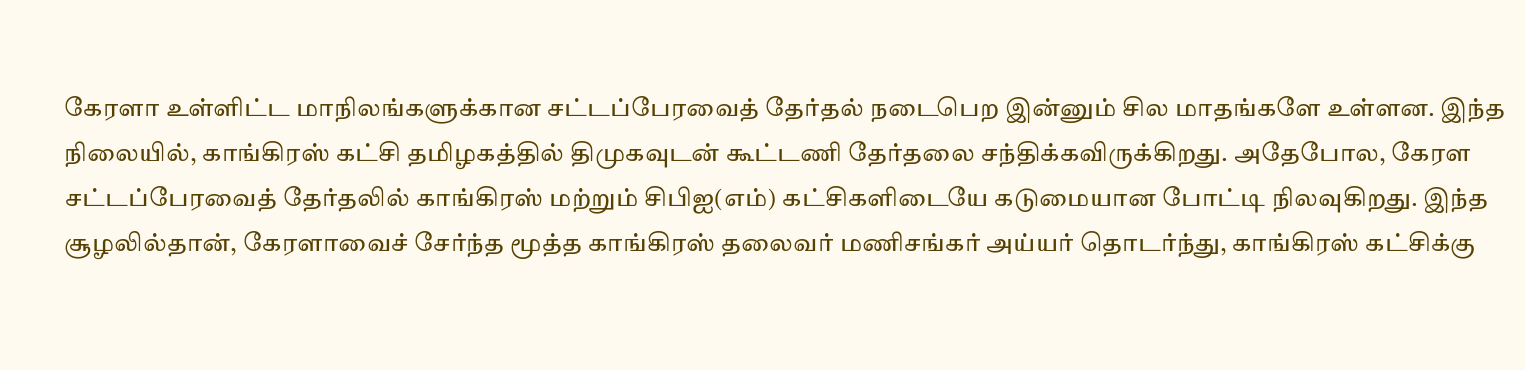கேரளா உள்ளிட்ட மாநிலங்களுக்கான சட்டப்பேரவைத் தேர்தல் நடைபெற இன்னும் சில மாதங்களே உள்ளன. இந்த நிலையில், காங்கிரஸ் கட்சி தமிழகத்தில் திமுகவுடன் கூட்டணி தேர்தலை சந்திக்கவிருக்கிறது. அதேபோல, கேரள சட்டப்பேரவைத் தேர்தலில் காங்கிரஸ் மற்றும் சிபிஐ(எம்) கட்சிகளிடையே கடுமையான போட்டி நிலவுகிறது. இந்த சூழலில்தான், கேரளாவைச் சேர்ந்த மூத்த காங்கிரஸ் தலைவர் மணிசங்கர் அய்யர் தொடர்ந்து, காங்கிரஸ் கட்சிக்கு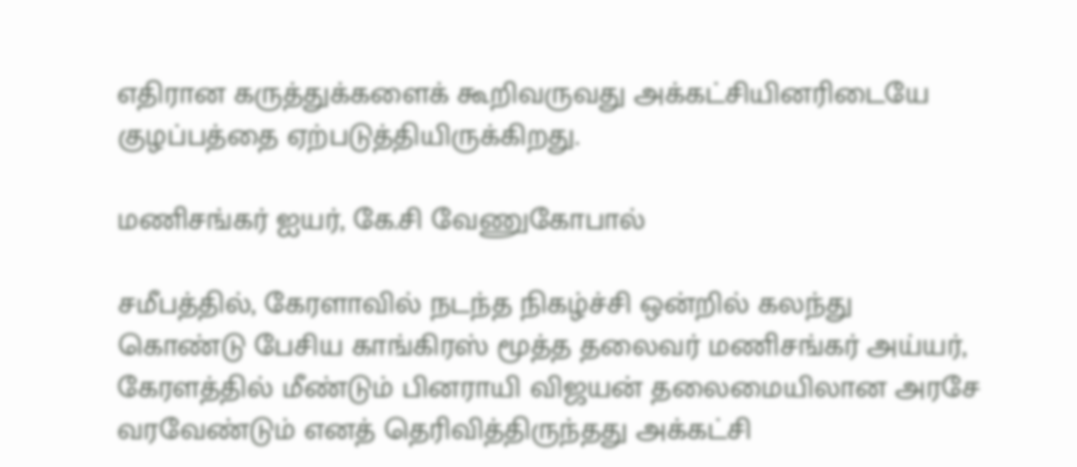எதிரான கருத்துக்களைக் கூறிவருவது அக்கட்சியினரிடையே குழப்பத்தை ஏற்படுத்தியிருக்கிறது.

மணிசங்கர் ஐயர், கே.சி வேணுகோபால்

சமீபத்தில், கேரளாவில் நடந்த நிகழ்ச்சி ஒன்றில் கலந்து கொண்டு பேசிய காங்கிரஸ் மூத்த தலைவர் மணிசங்கர் அய்யர், கேரளத்தில் மீண்டும் பினராயி விஜயன் தலைமையிலான அரசே வரவேண்டும் எனத் தெரிவித்திருந்தது அக்கட்சி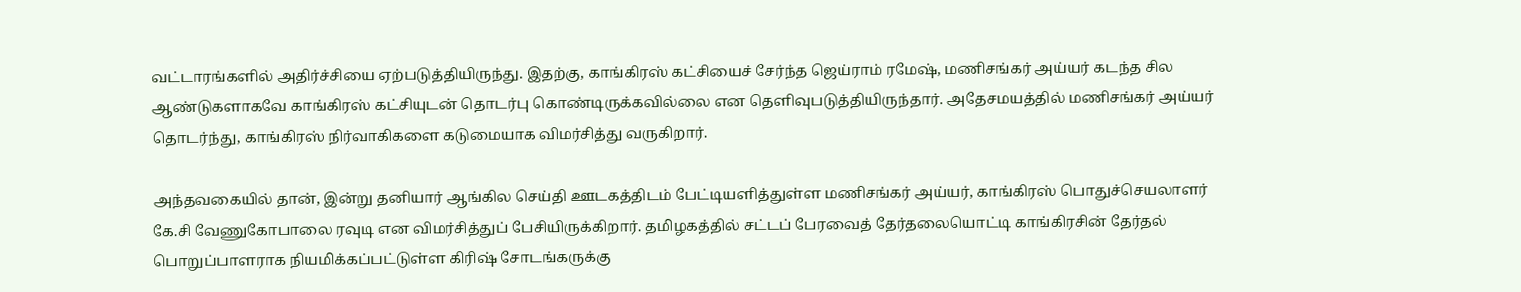வட்டாரங்களில் அதிர்ச்சியை ஏற்படுத்தியிருந்து. இதற்கு, காங்கிரஸ் கட்சியைச் சேர்ந்த ஜெய்ராம் ரமேஷ், மணிசங்கர் அய்யர் கடந்த சில ஆண்டுகளாகவே காங்கிரஸ் கட்சியுடன் தொடர்பு கொண்டிருக்கவில்லை என தெளிவுபடுத்தியிருந்தார். அதேசமயத்தில் மணிசங்கர் அய்யர் தொடர்ந்து, காங்கிரஸ் நிர்வாகிகளை கடுமையாக விமர்சித்து வருகிறார்.

அந்தவகையில் தான், இன்று தனியார் ஆங்கில செய்தி ஊடகத்திடம் பேட்டியளித்துள்ள மணிசங்கர் அய்யர், காங்கிரஸ் பொதுச்செயலாளர் கே.சி வேணுகோபாலை ரவுடி என விமர்சித்துப் பேசியிருக்கிறார். தமிழகத்தில் சட்டப் பேரவைத் தேர்தலையொட்டி காங்கிரசின் தேர்தல் பொறுப்பாளராக நியமிக்கப்பட்டுள்ள கிரிஷ் சோடங்கருக்கு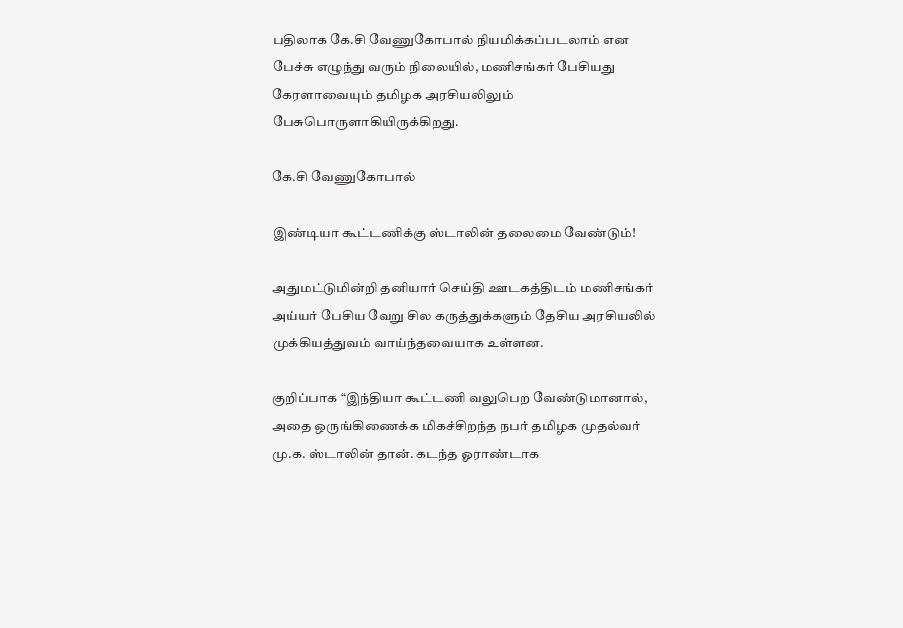பதிலாக கே.சி வேணுகோபால் நியமிக்கப்படலாம் என பேச்சு எழுந்து வரும் நிலையில், மணிசங்கர் பேசியது கேரளாவையும் தமிழக அரசியலிலும் பேசுபொருளாகியிருக்கிறது.

கே.சி வேணுகோபால்

இண்டியா கூட்டணிக்கு ஸ்டாலின் தலைமை வேண்டும்!

அதுமட்டுமின்றி தனியார் செய்தி ஊடகத்திடம் மணிசங்கர் அய்யர் பேசிய வேறு சில கருத்துக்களும் தேசிய அரசியலில் முக்கியத்துவம் வாய்ந்தவையாக உள்ளன.

குறிப்பாக “இந்தியா கூட்டணி வலுபெற வேண்டுமானால், அதை ஒருங்கிணைக்க மிகச்சிறந்த நபர் தமிழக முதல்வர் மு.க. ஸ்டாலின் தான். கடந்த ஓராண்டாக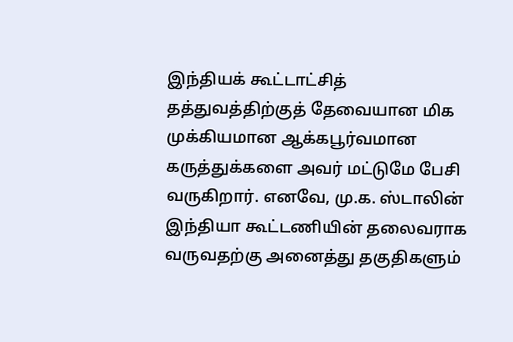இந்தியக் கூட்டாட்சித் தத்துவத்திற்குத் தேவையான மிக முக்கியமான ஆக்கபூர்வமான கருத்துக்களை அவர் மட்டுமே பேசி வருகிறார். எனவே, மு.க. ஸ்டாலின் இந்தியா கூட்டணியின் தலைவராக வருவதற்கு அனைத்து தகுதிகளும்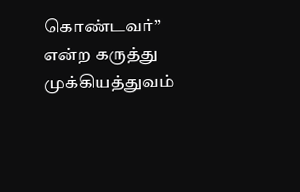கொண்டவர்” என்ற கருத்து முக்கியத்துவம்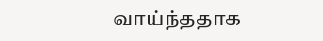வாய்ந்ததாக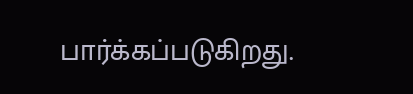பார்க்கப்படுகிறது.